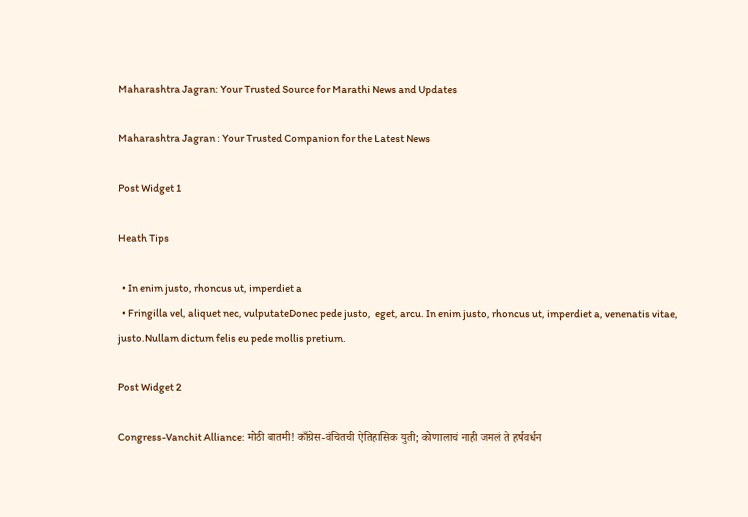Maharashtra Jagran: Your Trusted Source for Marathi News and Updates

Maharashtra Jagran : Your Trusted Companion for the Latest News

Post Widget 1

Heath Tips

  • In enim justo, rhoncus ut, imperdiet a
  • Fringilla vel, aliquet nec, vulputateDonec pede justo,  eget, arcu. In enim justo, rhoncus ut, imperdiet a, venenatis vitae, justo.Nullam dictum felis eu pede mollis pretium.

Post Widget 2

Congress-Vanchit Alliance: मोठी बातमी! काँग्रेस-वंचितची ऐतिहासिक युती; कोणालाचं नाही जमलं ते हर्षवर्धन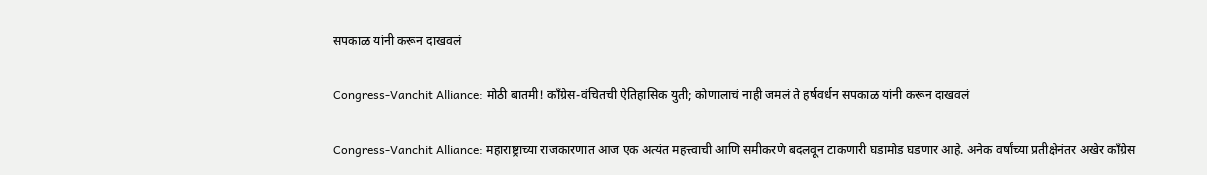सपकाळ यांनी करून दाखवलं

Congress-Vanchit Alliance: मोठी बातमी! काँग्रेस-वंचितची ऐतिहासिक युती; कोणालाचं नाही जमलं ते हर्षवर्धन सपकाळ यांनी करून दाखवलं

Congress-Vanchit Alliance: महाराष्ट्राच्या राजकारणात आज एक अत्यंत महत्त्वाची आणि समीकरणे बदलवून टाकणारी घडामोड घडणार आहे. अनेक वर्षांच्या प्रतीक्षेनंतर अखेर काँग्रेस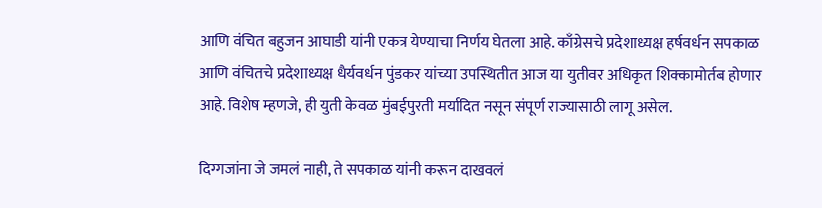आणि वंचित बहुजन आघाडी यांनी एकत्र येण्याचा निर्णय घेतला आहे. काँग्रेसचे प्रदेशाध्यक्ष हर्षवर्धन सपकाळ आणि वंचितचे प्रदेशाध्यक्ष धैर्यवर्धन पुंडकर यांच्या उपस्थितीत आज या युतीवर अधिकृत शिक्कामोर्तब होणार आहे. विशेष म्हणजे, ही युती केवळ मुंबईपुरती मर्यादित नसून संपूर्ण राज्यासाठी लागू असेल.

दिग्गजांना जे जमलं नाही, ते सपकाळ यांनी करून दाखवलं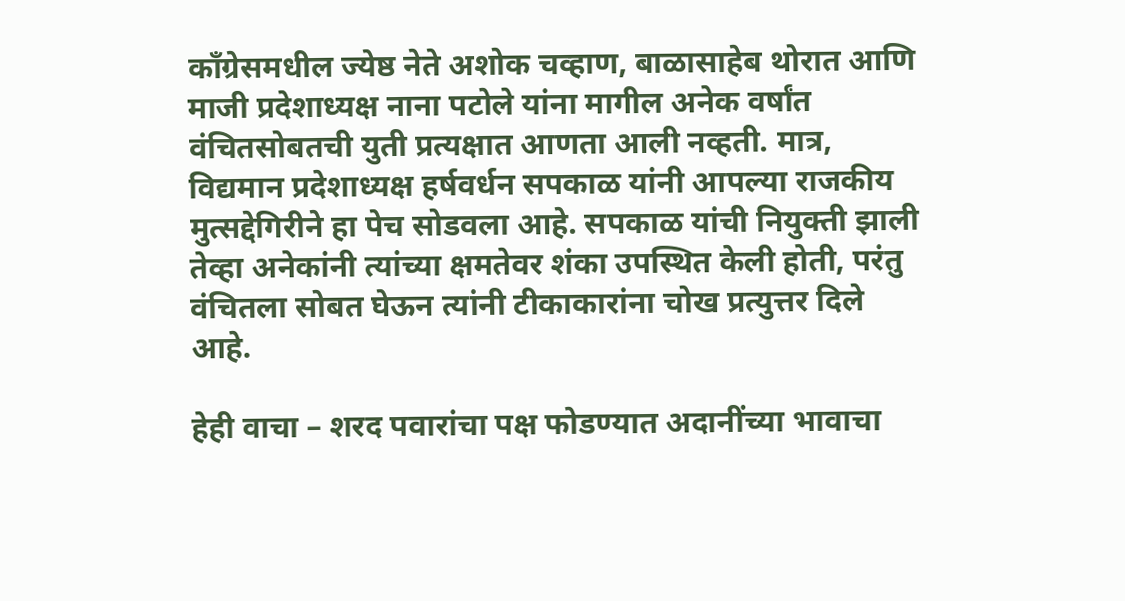काँग्रेसमधील ज्येष्ठ नेते अशोक चव्हाण, बाळासाहेब थोरात आणि माजी प्रदेशाध्यक्ष नाना पटोले यांना मागील अनेक वर्षांत वंचितसोबतची युती प्रत्यक्षात आणता आली नव्हती. मात्र, विद्यमान प्रदेशाध्यक्ष हर्षवर्धन सपकाळ यांनी आपल्या राजकीय मुत्सद्देगिरीने हा पेच सोडवला आहे. सपकाळ यांची नियुक्ती झाली तेव्हा अनेकांनी त्यांच्या क्षमतेवर शंका उपस्थित केली होती, परंतु वंचितला सोबत घेऊन त्यांनी टीकाकारांना चोख प्रत्युत्तर दिले आहे.

हेही वाचा – शरद पवारांचा पक्ष फोडण्यात अदानींच्या भावाचा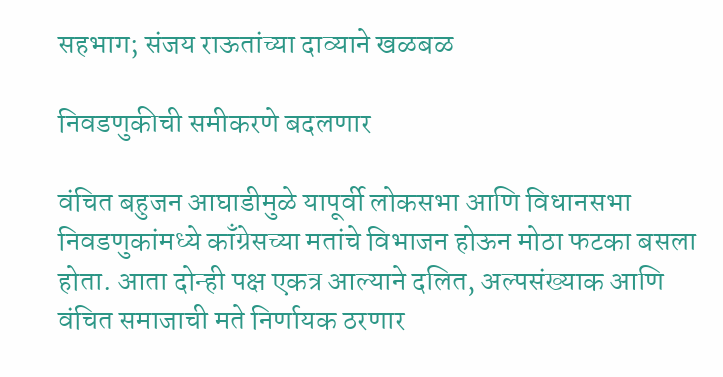सहभाग; संजय राऊतांच्या दाव्याने खळबळ

निवडणुकीची समीकरणे बदलणार

वंचित बहुजन आघाडीमुळे यापूर्वी लोकसभा आणि विधानसभा निवडणुकांमध्ये काँग्रेसच्या मतांचे विभाजन होऊन मोठा फटका बसला होता. आता दोन्ही पक्ष एकत्र आल्याने दलित, अल्पसंख्याक आणि वंचित समाजाची मते निर्णायक ठरणार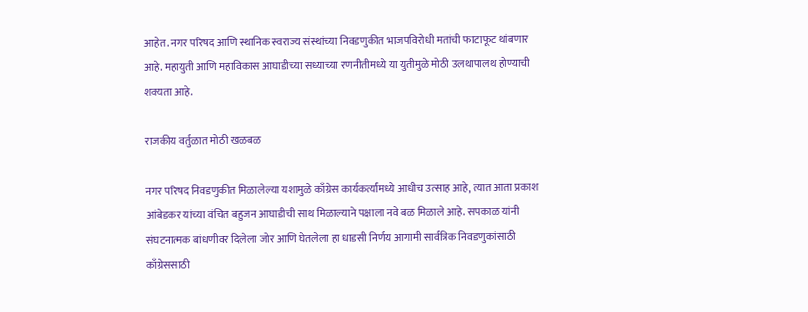आहेत. नगर परिषद आणि स्थानिक स्वराज्य संस्थांच्या निवडणुकीत भाजपविरोधी मतांची फाटाफूट थांबणार आहे. महायुती आणि महाविकास आघाडीच्या सध्याच्या रणनीतीमध्ये या युतीमुळे मोठी उलथापालथ होण्याची शक्यता आहे.

राजकीय वर्तुळात मोठी खळबळ

नगर परिषद निवडणुकीत मिळालेल्या यशामुळे काँग्रेस कार्यकर्त्यांमध्ये आधीच उत्साह आहे, त्यात आता प्रकाश आंबेडकर यांच्या वंचित बहुजन आघाडीची साथ मिळाल्याने पक्षाला नवे बळ मिळाले आहे. सपकाळ यांनी संघटनात्मक बांधणीवर दिलेला जोर आणि घेतलेला हा धाडसी निर्णय आगामी सार्वत्रिक निवडणुकांसाठी काँग्रेससाठी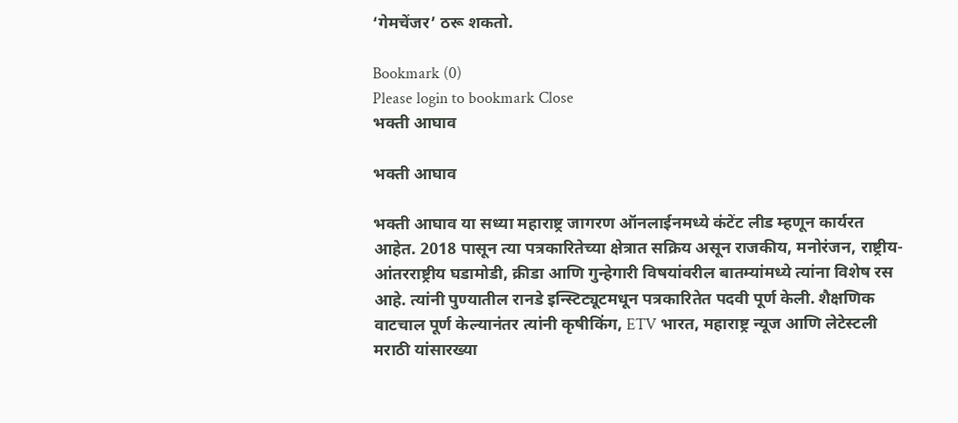‘गेमचेंजर’ ठरू शकतो.

Bookmark (0)
Please login to bookmark Close
भक्ती आघाव

भक्ती आघाव

भक्ती आघाव या सध्या महाराष्ट्र जागरण ऑनलाईनमध्ये कंटेंट लीड म्हणून कार्यरत आहेत. 2018 पासून त्या पत्रकारितेच्या क्षेत्रात सक्रिय असून राजकीय, मनोरंजन, राष्ट्रीय-आंतरराष्ट्रीय घडामोडी, क्रीडा आणि गुन्हेगारी विषयांवरील बातम्यांमध्ये त्यांना विशेष रस आहे. त्यांनी पुण्यातील रानडे इन्स्टिट्यूटमधून पत्रकारितेत पदवी पूर्ण केली. शैक्षणिक वाटचाल पूर्ण केल्यानंतर त्यांनी कृषीकिंग, ETV भारत, महाराष्ट्र न्यूज आणि लेटेस्टली मराठी यांसारख्या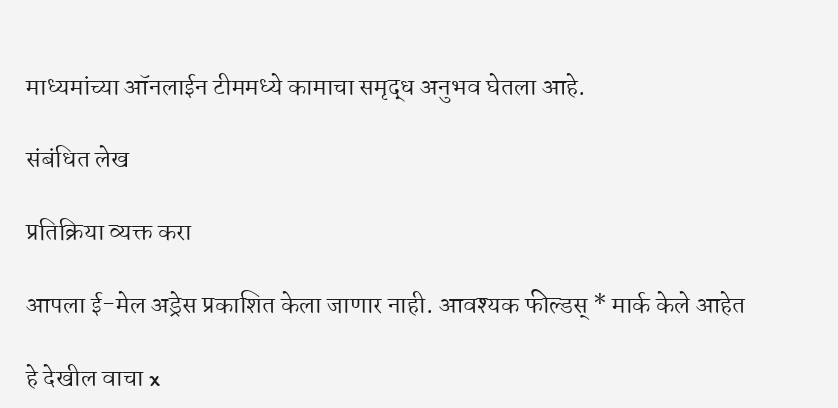माध्यमांच्या ऑनलाईन टीममध्ये कामाचा समृद्ध अनुभव घेतला आहे.

संबंधित लेख

प्रतिक्रिया व्यक्त करा

आपला ई-मेल अड्रेस प्रकाशित केला जाणार नाही. आवश्यक फील्डस् * मार्क केले आहेत

हे देखील वाचा x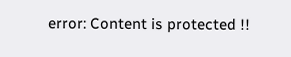error: Content is protected !!